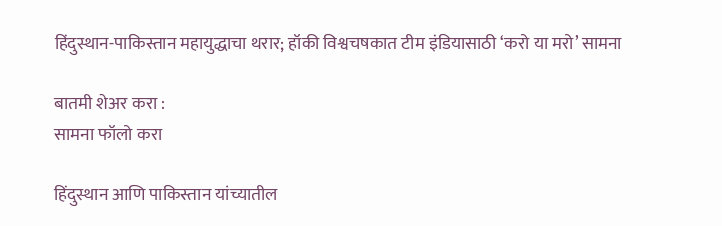हिंदुस्थान-पाकिस्तान महायुद्धाचा थरार; हॉकी विश्वचषकात टीम इंडियासाठी ‘करो या मरो’ सामना

बातमी शेअर करा :
सामना फॉलो करा

हिंदुस्थान आणि पाकिस्तान यांच्यातील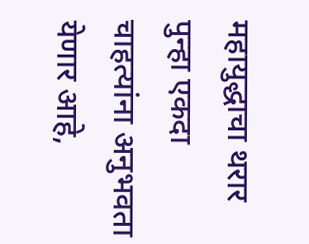महायुद्धाचा थरार पुन्हा एकदा चाहत्यांना अनुभवता येणार आहे,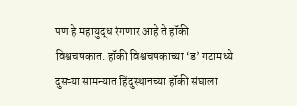पण हे महायुद्ध रंगणार आहे ते हॉकी विश्वचषकात. हॉकी विश्वचषकाच्या ‘ड’ गटामध्ये दुसऱ्या सामन्यात हिंदुस्थानच्या हॉकी संघाला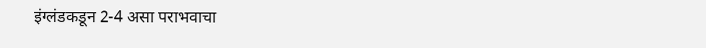इंग्लंडकडून 2-4 असा पराभवाचा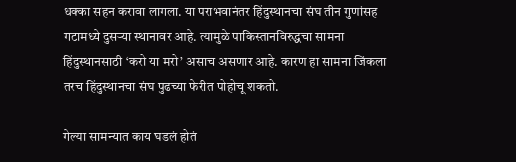धक्का सहन करावा लागला. या पराभवानंतर हिंदुस्थानचा संघ तीन गुणांसह गटामध्ये दुसऱ्या स्थानावर आहे. त्यामुळे पाकिस्तानविरुद्धचा सामना हिंदुस्थानसाठी ‘करो या मरो’ असाच असणार आहे. कारण हा सामना जिंकला तरच हिंदुस्थानचा संघ पुढच्या फेरीत पोहोचू शकतो.

गेल्या सामन्यात काय घडलं होतं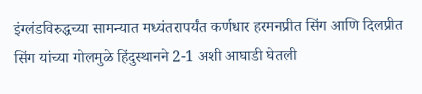इंग्लंडविरुद्धच्या सामन्यात मध्यंतरापर्यंत कर्णधार हरमनप्रीत सिंग आणि दिलप्रीत सिंग यांच्या गोलमुळे हिंदुस्थानने 2-1 अशी आघाडी घेतली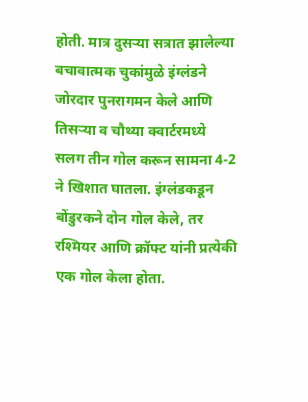होती. मात्र दुसऱ्या सत्रात झालेल्या बचावात्मक चुकांमुळे इंग्लंडने जोरदार पुनरागमन केले आणि तिसऱ्या व चौथ्या क्वार्टरमध्ये सलग तीन गोल करून सामना 4-2 ने खिशात घातला. इंग्लंडकडून बोंडुरकने दोन गोल केले, तर रश्मियर आणि क्रॉफ्ट यांनी प्रत्येकी एक गोल केला होता.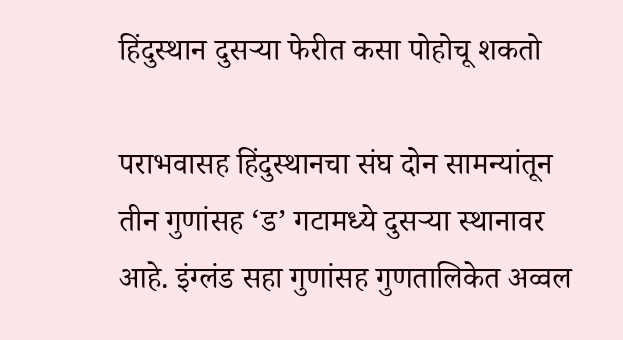हिंदुस्थान दुसऱ्या फेरीत कसा पोहोचू शकतो

पराभवासह हिंदुस्थानचा संघ दोन सामन्यांतून तीन गुणांसह ‘ड’ गटामध्ये दुसऱ्या स्थानावर आहे. इंग्लंड सहा गुणांसह गुणतालिकेत अव्वल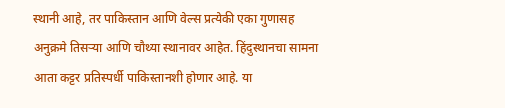स्थानी आहे, तर पाकिस्तान आणि वेल्स प्रत्येकी एका गुणासह अनुक्रमे तिसऱ्या आणि चौथ्या स्थानावर आहेत. हिंदुस्थानचा सामना आता कट्टर प्रतिस्पर्धी पाकिस्तानशी होणार आहे. या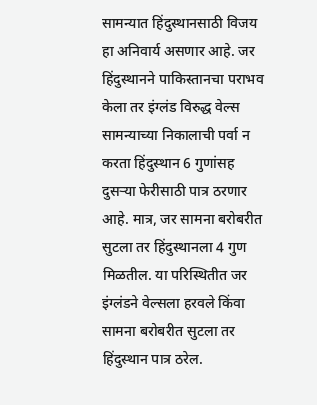सामन्यात हिंदुस्थानसाठी विजय हा अनिवार्य असणार आहे. जर हिंदुस्थानने पाकिस्तानचा पराभव केला तर इंग्लंड विरुद्ध वेल्स सामन्याच्या निकालाची पर्वा न करता हिंदुस्थान 6 गुणांसह दुसऱ्या फेरीसाठी पात्र ठरणार आहे. मात्र, जर सामना बरोबरीत सुटला तर हिंदुस्थानला 4 गुण मिळतील. या परिस्थितीत जर इंग्लंडने वेल्सला हरवले किंवा सामना बरोबरीत सुटला तर हिंदुस्थान पात्र ठरेल.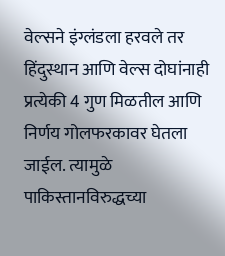वेल्सने इंग्लंडला हरवले तर हिंदुस्थान आणि वेल्स दोघांनाही प्रत्येकी 4 गुण मिळतील आणि निर्णय गोलफरकावर घेतला जाईल. त्यामुळे पाकिस्तानविरुद्धच्या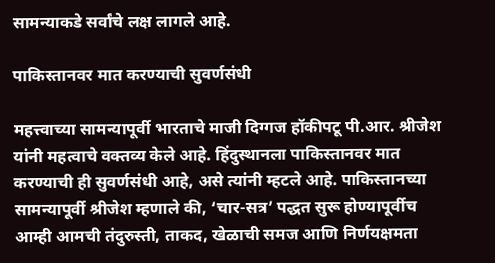सामन्याकडे सर्वांचे लक्ष लागले आहे.

पाकिस्तानवर मात करण्याची सुवर्णसंधी

महत्त्वाच्या सामन्यापूर्वी भारताचे माजी दिग्गज हॉकीपटू पी.आर. श्रीजेश यांनी महत्वाचे वक्तव्य केले आहे. हिंदुस्थानला पाकिस्तानवर मात करण्याची ही सुवर्णसंधी आहे, असे त्यांनी म्हटले आहे. पाकिस्तानच्या सामन्यापूर्वी श्रीजेश म्हणाले की, ‘चार-सत्र’ पद्धत सुरू होण्यापूर्वीच आम्ही आमची तंदुरुस्ती, ताकद, खेळाची समज आणि निर्णयक्षमता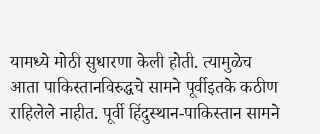यामध्ये मोठी सुधारणा केली होती. त्यामुळेच आता पाकिस्तानविरुद्धचे सामने पूर्वीइतके कठीण राहिलेले नाहीत. पूर्वी हिंदुस्थान-पाकिस्तान सामने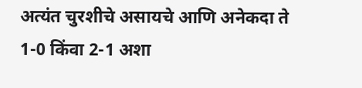अत्यंत चुरशीचे असायचे आणि अनेकदा ते 1-0 किंवा 2-1 अशा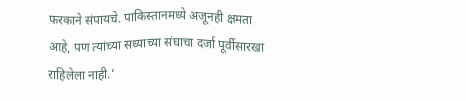फरकाने संपायचे. पाकिस्तानमध्ये अजूनही क्षमता आहे, पण त्यांच्या सध्याच्या संघाचा दर्जा पूर्वीसारखा राहिलेला नाही.’